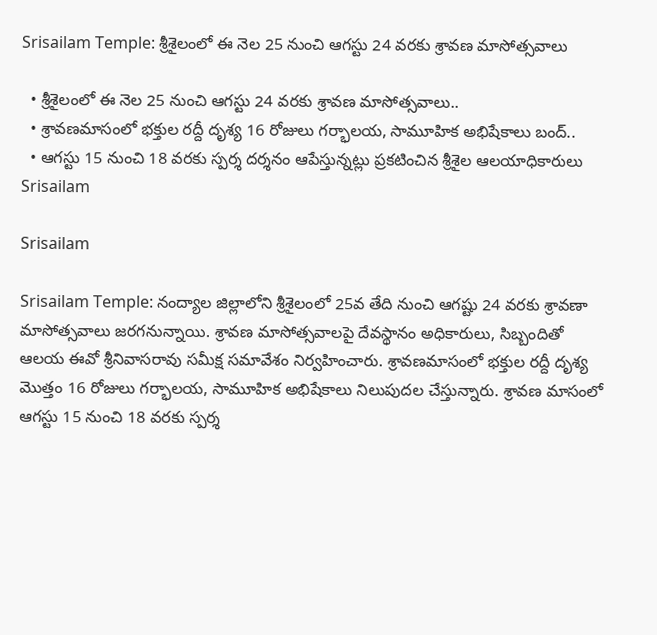Srisailam Temple: శ్రీశైలంలో ఈ నెల 25 నుంచి ఆగస్టు 24 వరకు శ్రావణ మాసోత్సవాలు

  • శ్రీశైలంలో ఈ నెల 25 నుంచి ఆగస్టు 24 వరకు శ్రావణ మాసోత్సవాలు..
  • శ్రావణమాసంలో భక్తుల రద్దీ దృశ్య 16 రోజులు గర్భాలయ, సామూహిక అభిషేకాలు బంద్..
  • ఆగస్టు 15 నుంచి 18 వరకు స్పర్శ దర్శనం ఆపేస్తున్నట్లు ప్రకటించిన శ్రీశైల ఆలయాధికారులు
Srisailam

Srisailam

Srisailam Temple: నంద్యాల జిల్లాలోని శ్రీశైలంలో 25వ తేది నుంచి ఆగష్టు 24 వరకు శ్రావణా మాసోత్సవాలు జరగనున్నాయి. శ్రావణ మాసోత్సవాలపై దేవస్థానం అధికారులు, సిబ్బందితో ఆలయ ఈవో శ్రీనివాసరావు సమీక్ష సమావేశం నిర్వహించారు. శ్రావణమాసంలో భక్తుల రద్దీ దృశ్య మొత్తం 16 రోజులు గర్భాలయ, సామూహిక అభిషేకాలు నిలుపుదల చేస్తున్నారు. శ్రావణ మాసంలో ఆగస్టు 15 నుంచి 18 వరకు స్పర్శ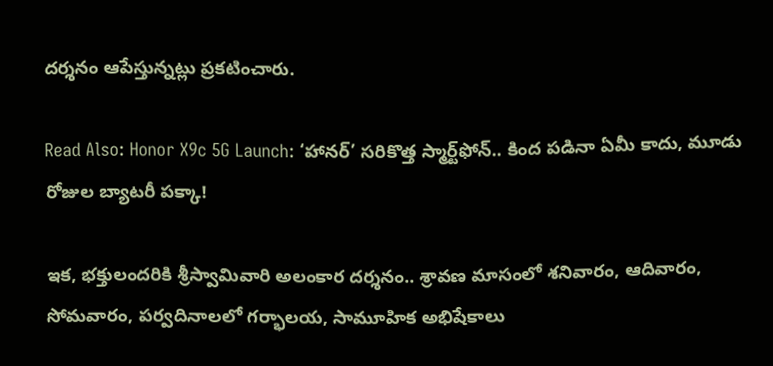దర్శనం ఆపేస్తున్నట్లు ప్రకటించారు.

Read Also: Honor X9c 5G Launch: ‘హానర్‌’ సరికొత్త స్మార్ట్‌ఫోన్‌.. కింద పడినా ఏమీ కాదు, మూడు రోజుల బ్యాటరీ పక్కా!

ఇక, భక్తులందరికి శ్రీస్వామివారి అలంకార దర్శనం.. శ్రావణ మాసంలో శనివారం, ఆదివారం, సోమవారం, పర్వదినాలలో గర్భాలయ, సామూహిక అభిషేకాలు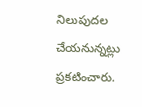నిలుపుదల చేయనున్నట్లు ప్రకటించారు.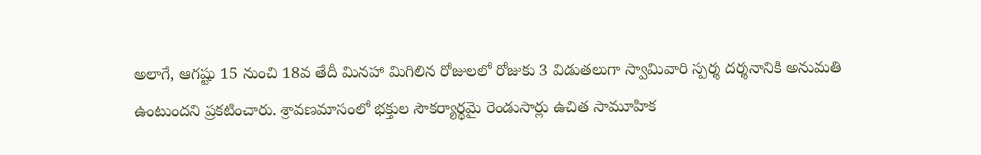అలాగే, ఆగష్టు 15 నుంచి 18వ తేదీ మినహా మిగిలిన రోజులలో రోజుకు 3 విడుతలుగా స్వామివారి స్పర్శ దర్శనానికి అనుమతి ఉంటుందని ప్రకటించారు. శ్రావణమాసంలో భక్తుల సౌకర్యార్థమై రెండుసార్లు ఉచిత సామూహిక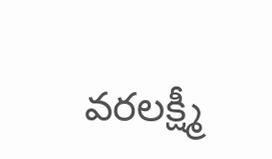వరలక్ష్మీ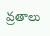వ్రతాలు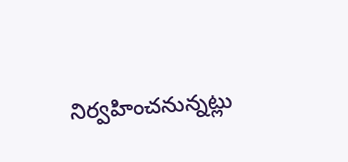నిర్వహించనున్నట్లు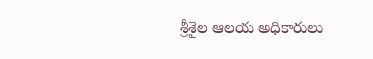శ్రీశైల ఆలయ అధికారులు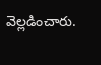వెల్లడించారు.